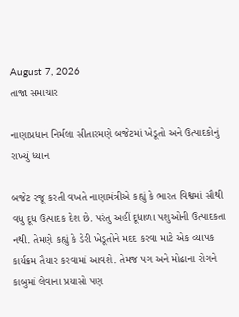August 7, 2026
તાજા સમાચાર

નાણાપ્રધાન નિર્મલા સીતારમણે બજેટમાં ખેડૂતો અને ઉત્પાદકોનું રાખ્યું ધ્યાન

બજેટ રજૂ કરતી વખતે નાણામંત્રીએ કહ્યું કે ભારત વિશ્વમાં સૌથી વધુ દૂધ ઉત્‍પાદક દેશ છે. પરંતુ અહીં દૂધાળા પશુઓની ઉત્‍પાદકતા નથી. તેમણે કહ્યું કે ડેરી ખેડૂતોને મદદ કરવા માટે એક વ્‍યાપક કાર્યક્રમ તૈયાર કરવામાં આવશે. તેમજ પગ અને મોઢાના રોગને કાબુમાં લેવાના પ્રયાસો પણ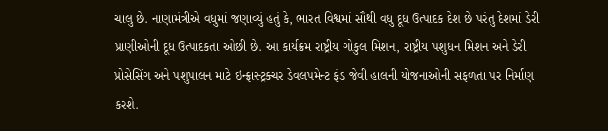ચાલુ છે. નાણામંત્રીએ વધુમાં જણાવ્‍યું હતું કે, ભારત વિશ્વમાં સૌથી વધુ દૂધ ઉત્‍પાદક દેશ છે પરંતુ દેશમાં ડેરી પ્રાણીઓની દૂધ ઉત્‍પાદકતા ઓછી છે. આ કાર્યક્રમ રાષ્ટ્રીય ગોકુલ મિશન, રાષ્ટ્રીય પશુધન મિશન અને ડેરી પ્રોસેસિંગ અને પશુપાલન માટે ઇન્‍ફ્રાસ્‍ટ્રક્‍ચર ડેવલપમેન્‍ટ ફંડ જેવી હાલની યોજનાઓની સફળતા પર નિર્માણ કરશે.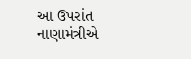આ ઉપરાંત નાણામંત્રીએ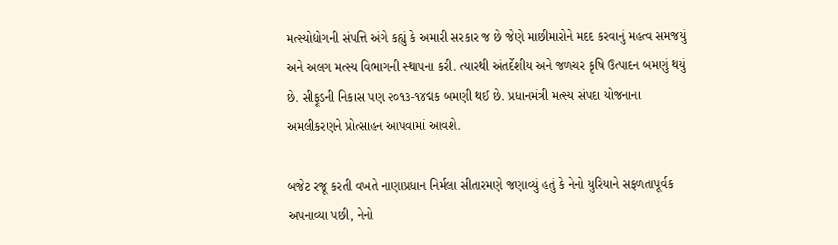મત્‍સ્‍યોદ્યોગની સંપત્તિ અંગે કહ્યું કે અમારી સરકાર જ છે જેણે માછીમારોને મદદ કરવાનું મહત્‍વ સમજયું અને અલગ મત્‍સ્‍ય વિભાગની સ્‍થાપના કરી. ત્‍યારથી અંતર્દેશીય અને જળચર કૃષિ ઉત્‍પાદન બમણું થયું છે. સીફૂડની નિકાસ પણ ૨૦૧૩-૧૪દ્મક બમણી થઈ છે. પ્રધાનમંત્રી મત્‍સ્‍ય સંપદા યોજનાના અમલીકરણને પ્રોત્‍સાહન આપવામાં આવશે.

બજેટ રજૂ કરતી વખતે નાણાપ્રધાન નિર્મલા સીતારમણે જણાવ્‍યું હતું કે નેનો યુરિયાને સફળતાપૂર્વક અપનાવ્‍યા પછી, નેનો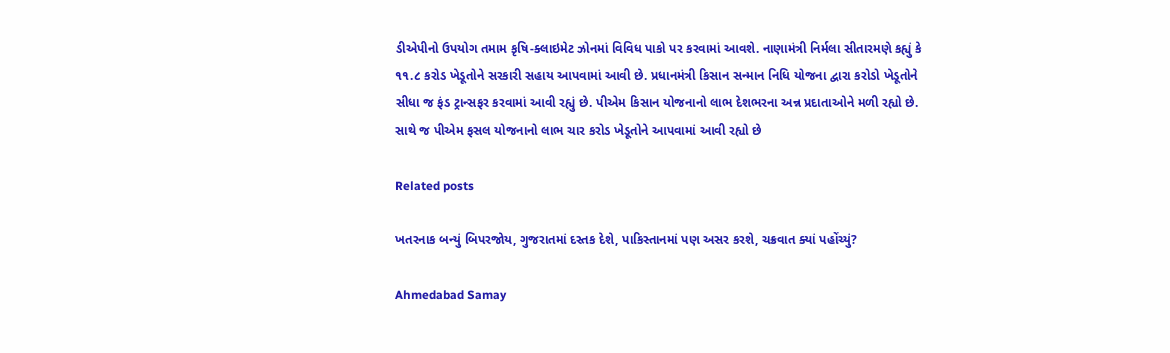ડીએપીનો ઉપયોગ તમામ કૃષિ-ક્‍લાઇમેટ ઝોનમાં વિવિધ પાકો પર કરવામાં આવશે. નાણામંત્રી નિર્મલા સીતારમણે કહ્યું કે ૧૧.૮ કરોડ ખેડૂતોને સરકારી સહાય આપવામાં આવી છે. પ્રધાનમંત્રી કિસાન સન્‍માન નિધિ યોજના દ્વારા કરોડો ખેડૂતોને સીધા જ ફંડ ટ્રાન્‍સફર કરવામાં આવી રહ્યું છે. પીએમ કિસાન યોજનાનો લાભ દેશભરના અન્ન પ્રદાતાઓને મળી રહ્યો છે. સાથે જ પીએમ ફસલ યોજનાનો લાભ ચાર કરોડ ખેડૂતોને આપવામાં આવી રહ્યો છે

Related posts

ખતરનાક બન્યું બિપરજોય, ગુજરાતમાં દસ્તક દેશે, પાકિસ્તાનમાં પણ અસર કરશે, ચક્રવાત ક્યાં પહોંચ્યું?

Ahmedabad Samay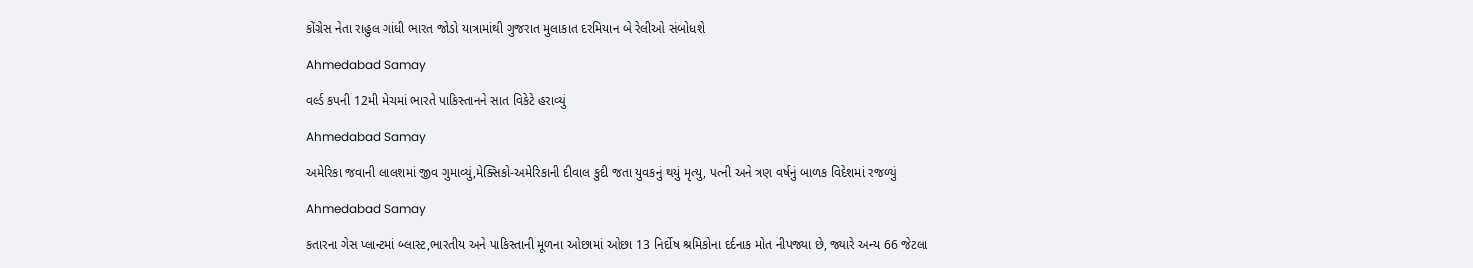કોંગ્રેસ નેતા રાહુલ ગાંધી ભારત જોડો યાત્રામાંથી ગુજરાત મુલાકાત દરમિયાન બે રેલીઓ સંબોધશે

Ahmedabad Samay

વર્લ્ડ કપની 12મી મેચમાં ભારતે પાકિસ્તાનને સાત વિકેટે હરાવ્યું

Ahmedabad Samay

અમેરિકા જવાની લાલશમાં જીવ ગુમાવ્યું,મેક્સિકો-અમેરિકાની દીવાલ કુદી જતા યુવકનું થયું મૃત્યુ, પત્ની અને ત્રણ વર્ષનું બાળક વિદેશમાં રજળ્યું

Ahmedabad Samay

કતારના ગેસ પ્લાન્ટમાં બ્લાસ્ટ,ભારતીય અને પાકિસ્તાની મૂળના ઓછામાં ઓછા 13 નિર્દોષ શ્રમિકોના દર્દનાક મોત નીપજ્યા છે, જ્યારે અન્ય 66 જેટલા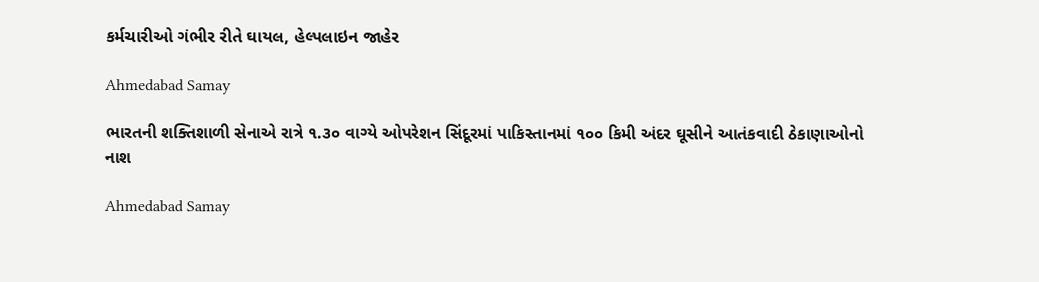કર્મચારીઓ ગંભીર રીતે ઘાયલ, હેલ્પલાઇન જાહેર

Ahmedabad Samay

ભારતની શક્‍તિશાળી સેનાએ રાત્રે ૧.૩૦ વાગ્‍યે ઓપરેશન સિંદૂરમાં પાકિસ્‍તાનમાં ૧૦૦ કિમી અંદર ઘૂસીને આતંકવાદી ઠેકાણાઓનો નાશ

Ahmedabad Samay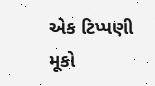એક ટિપ્પણી મૂકો